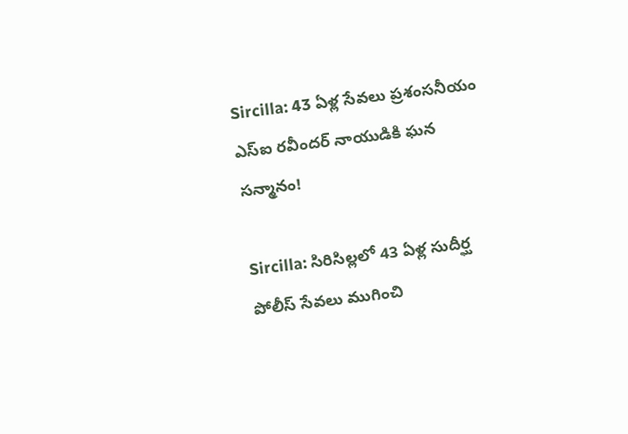Sircilla: 43 ఏళ్ల సేవలు ప్రశంసనీయం ఎస్‌ఐ రవీందర్ నాయుడికి ఘన సన్మానం!

Sircilla: సిరిసిల్లలో 43 ఏళ్ల సుదీర్ఘ పోలీస్ సేవలు ముగించి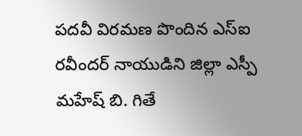పదవీ విరమణ పొందిన ఎస్‌ఐ రవీందర్ నాయుడిని జిల్లా ఎస్పీ మహేష్ బి. గితే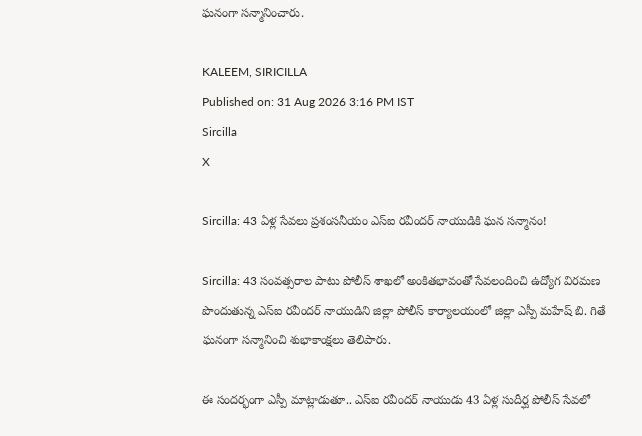ఘనంగా సన్మానించారు.

KALEEM, SIRICILLA
Published on: 31 Aug 2026 3:16 PM IST
Sircilla
X

Sircilla: 43 ఏళ్ల సేవలు ప్రశంసనీయం ఎస్‌ఐ రవీందర్ నాయుడికి ఘన సన్మానం!

Sircilla: 43 సంవత్సరాల పాటు పోలీస్ శాఖలో అంకితభావంతో సేవలందించి ఉద్యోగ విరమణ పొందుతున్న ఎస్‌ఐ రవీందర్ నాయుడిని జిల్లా పోలీస్ కార్యాలయంలో జిల్లా ఎస్పీ మహేష్ బి. గితే ఘనంగా సన్మానించి శుభాకాంక్షలు తెలిపారు.

ఈ సందర్భంగా ఎస్పీ మాట్లాడుతూ.. ఎస్‌ఐ రవీందర్ నాయుడు 43 ఏళ్ల సుదీర్ఘ పోలీస్ సేవలో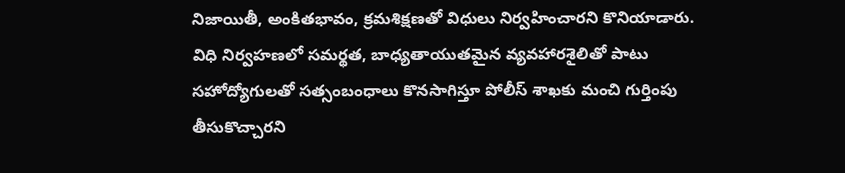నిజాయితీ, అంకితభావం, క్రమశిక్షణతో విధులు నిర్వహించారని కొనియాడారు. విధి నిర్వహణలో సమర్థత, బాధ్యతాయుతమైన వ్యవహారశైలితో పాటు సహోద్యోగులతో సత్సంబంధాలు కొనసాగిస్తూ పోలీస్ శాఖకు మంచి గుర్తింపు తీసుకొచ్చారని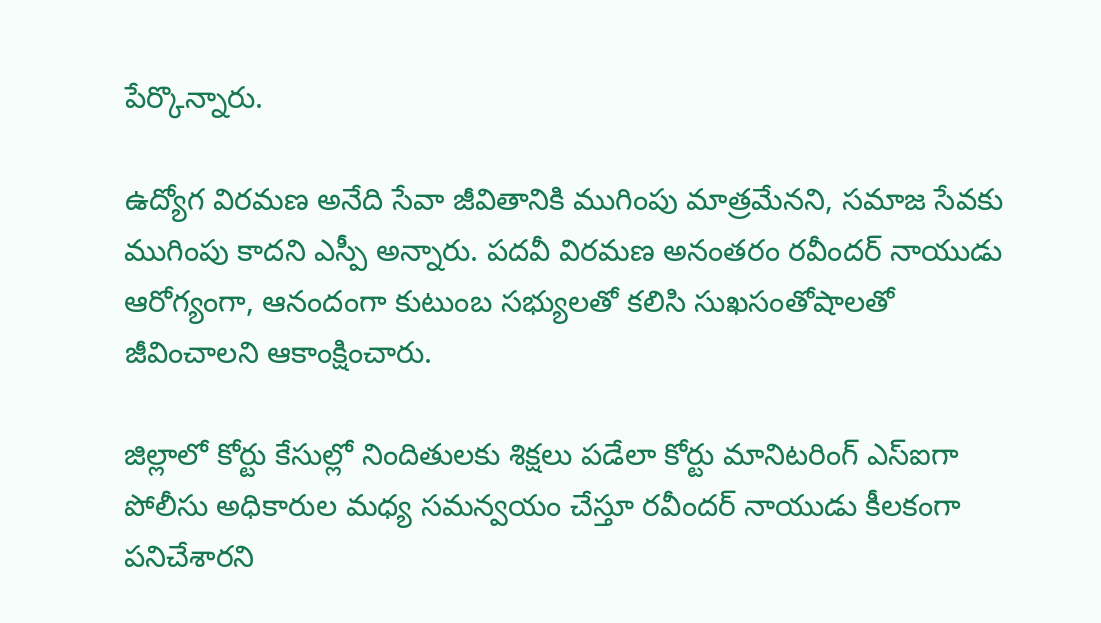పేర్కొన్నారు.

ఉద్యోగ విరమణ అనేది సేవా జీవితానికి ముగింపు మాత్రమేనని, సమాజ సేవకు ముగింపు కాదని ఎస్పీ అన్నారు. పదవీ విరమణ అనంతరం రవీందర్ నాయుడు ఆరోగ్యంగా, ఆనందంగా కుటుంబ సభ్యులతో కలిసి సుఖసంతోషాలతో జీవించాలని ఆకాంక్షించారు.

జిల్లాలో కోర్టు కేసుల్లో నిందితులకు శిక్షలు పడేలా కోర్టు మానిటరింగ్ ఎస్‌ఐగా పోలీసు అధికారుల మధ్య సమన్వయం చేస్తూ రవీందర్ నాయుడు కీలకంగా పనిచేశారని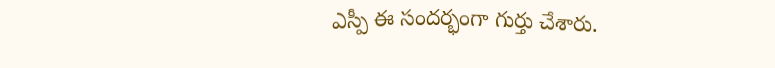ఎస్పీ ఈ సందర్భంగా గుర్తు చేశారు.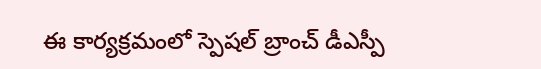ఈ కార్యక్రమంలో స్పెషల్ బ్రాంచ్ డీఎస్పీ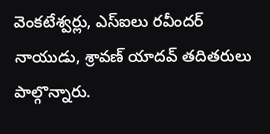వెంకటేశ్వర్లు, ఎస్‌ఐలు రవీందర్ నాయుడు, శ్రావణ్ యాదవ్ తదితరులు పాల్గొన్నారు.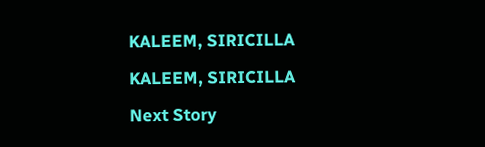KALEEM, SIRICILLA

KALEEM, SIRICILLA

Next Story